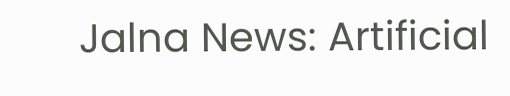Jalna News: Artificial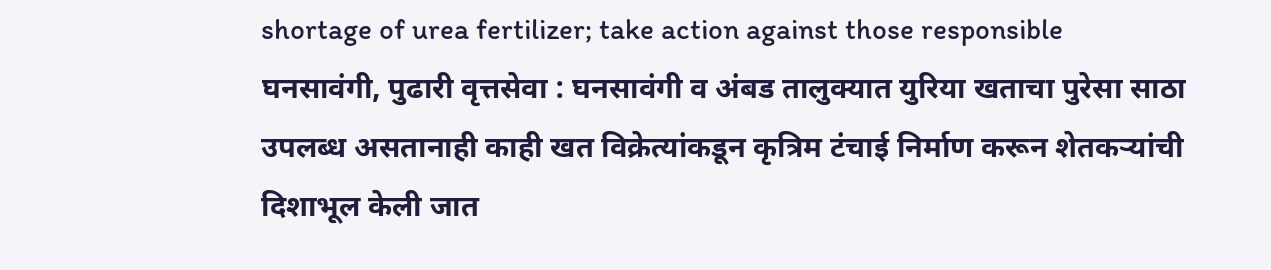shortage of urea fertilizer; take action against those responsible
घनसावंगी, पुढारी वृत्तसेवा : घनसावंगी व अंबड तालुक्यात युरिया खताचा पुरेसा साठा उपलब्ध असतानाही काही खत विक्रेत्यांकडून कृत्रिम टंचाई निर्माण करून शेतकऱ्यांची दिशाभूल केली जात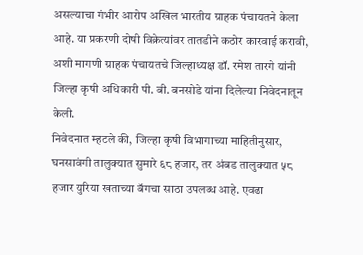असल्याचा गंभीर आरोप अखिल भारतीय ग्राहक पंचायतने केला आहे. या प्रकरणी दोषी विक्रेत्यांवर तातडीने कठोर कारवाई करावी, अशी मागणी ग्राहक पंचायतचे जिल्हाध्यक्ष डॉ. रमेश तारगे यांनी जिल्हा कृषी अधिकारी पी. बी. बनसोडे यांना दिलेल्या निवेदनातून केली.
निवेदनात म्हटले की, जिल्हा कृषी विभागाच्या माहितीनुसार, घनसावंगी तालुक्यात सुमारे ६८ हजार, तर अंबड तालुक्यात ५८ हजार युरिया खताच्या बॅगचा साठा उपलब्ध आहे. एवढा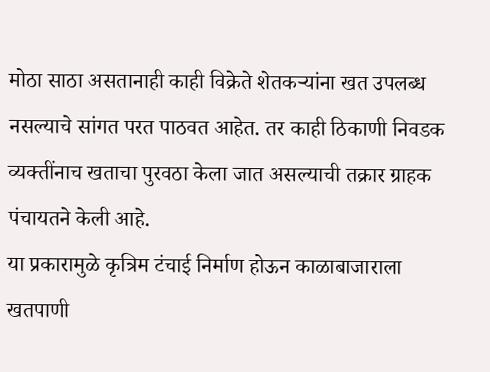मोठा साठा असतानाही काही विक्रेते शेतकऱ्यांना खत उपलब्ध नसल्याचे सांगत परत पाठवत आहेत. तर काही ठिकाणी निवडक व्यक्तींनाच खताचा पुरवठा केला जात असल्याची तक्रार ग्राहक पंचायतने केली आहे.
या प्रकारामुळे कृत्रिम टंचाई निर्माण होऊन काळाबाजाराला खतपाणी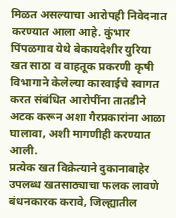मिळत असल्याचा आरोपही निवेदनात करण्यात आला आहे. कुंभार पिंपळगाव येथे बेकायदेशीर युरिया खत साठा व वाहतूक प्रकरणी कृषी विभागाने केलेल्या कारवाईचे स्वागत करत संबंधित आरोपींना तातडीने अटक करून अशा गैरप्रकारांना आळा घालावा, अशी मागणीही करण्यात आली.
प्रत्येक खत विक्रेत्याने दुकानाबाहेर उपलब्ध खतसाठ्याचा फलक लावणे बंधनकारक करावे, जिल्ह्यातील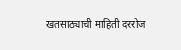खतसाठ्याची माहिती दररोज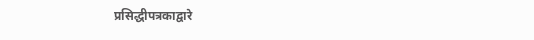प्रसिद्धीपत्रकाद्वारे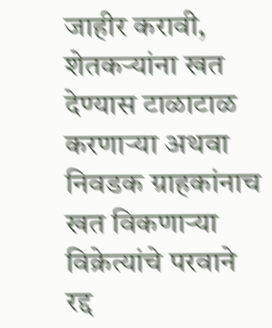जाहीर करावी, शेतकऱ्यांना खत देण्यास टाळाटाळ करणाऱ्या अथवा निवडक ग्राहकांनाच खत विकणाऱ्या विक्रेत्यांचे परवाने रद्द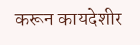करून कायदेशीर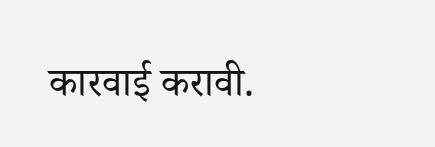कारवाई करावी.